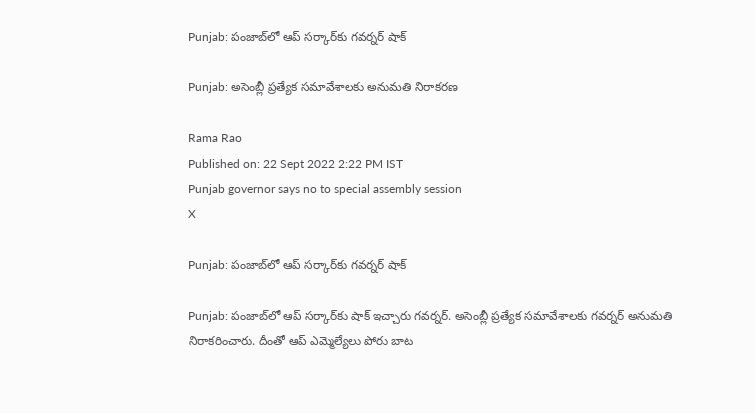Punjab: పంజాబ్‌లో ఆప్‌ సర్కార్‌కు గవర్నర్‌ షాక్‌

Punjab: అసెంబ్లీ ప్రత్యేక సమావేశాలకు అనుమతి నిరాకరణ

Rama Rao
Published on: 22 Sept 2022 2:22 PM IST
Punjab governor says no to special assembly session
X

Punjab: పంజాబ్‌లో ఆప్‌ సర్కార్‌కు గవర్నర్‌ షాక్‌

Punjab: పంజాబ్‌లో ఆప్‌ సర్కార్‌కు షాక్‌ ఇచ్చారు గవర్నర్‌. అసెంబ్లీ ప్రత్యేక సమావేశాలకు గవర్నర్‌ అనుమతి నిరాకరించారు. దీంతో ఆప్ ఎమ్మెల్యేలు పోరు బాట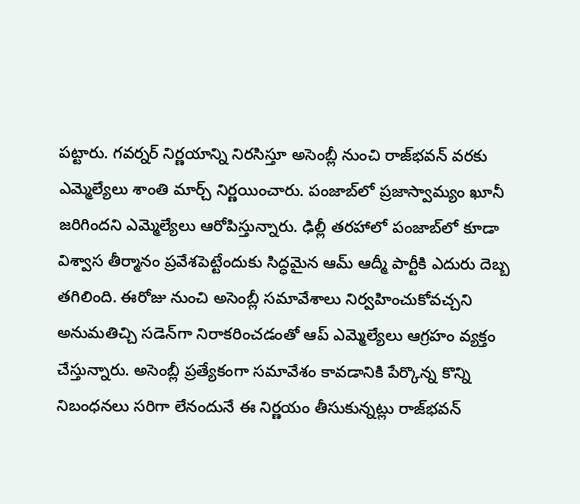పట్టారు. గవర్నర్‌ నిర్ణయాన్ని నిరసిస్తూ అసెంబ్లీ నుంచి రాజ్‌భవన్‌ వరకు ఎమ్మెల్యేలు శాంతి మార్చ్‌ నిర్ణయించారు. పంజాబ్‌లో ప్రజాస్వామ్యం ఖూనీ జరిగిందని ఎమ్మెల్యేలు ఆరోపిస్తున్నారు. ఢిల్లీ తరహాలో పంజాబ్‌లో కూడా విశ్వాస తీర్మానం ప్రవేశపెట్టేందుకు సిద్ధమైన ఆమ్‌ ఆద్మీ పార్టీకి ఎదురు దెబ్బ తగిలింది. ఈరోజు నుంచి అసెంబ్లీ సమావేశాలు నిర్వహించుకోవచ్చని అనుమతిచ్చి సడెన్‌గా నిరాకరించడంతో ఆప్‌ ఎమ్మెల్యేలు ఆగ్రహం వ్యక్తం చేస్తున్నారు. అసెంబ్లీ ప్రత్యేకంగా సమావేశం కావడానికి పేర్కొన్న కొన్ని నిబంధనలు సరిగా లేనందునే ఈ నిర్ణయం తీసుకున్నట్లు రాజ్‌భవన్‌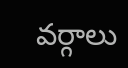వర్గాలు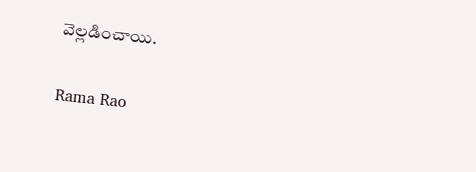వెల్లడించాయి.

Rama Rao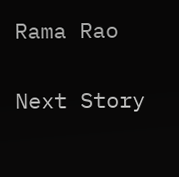Rama Rao

Next Story